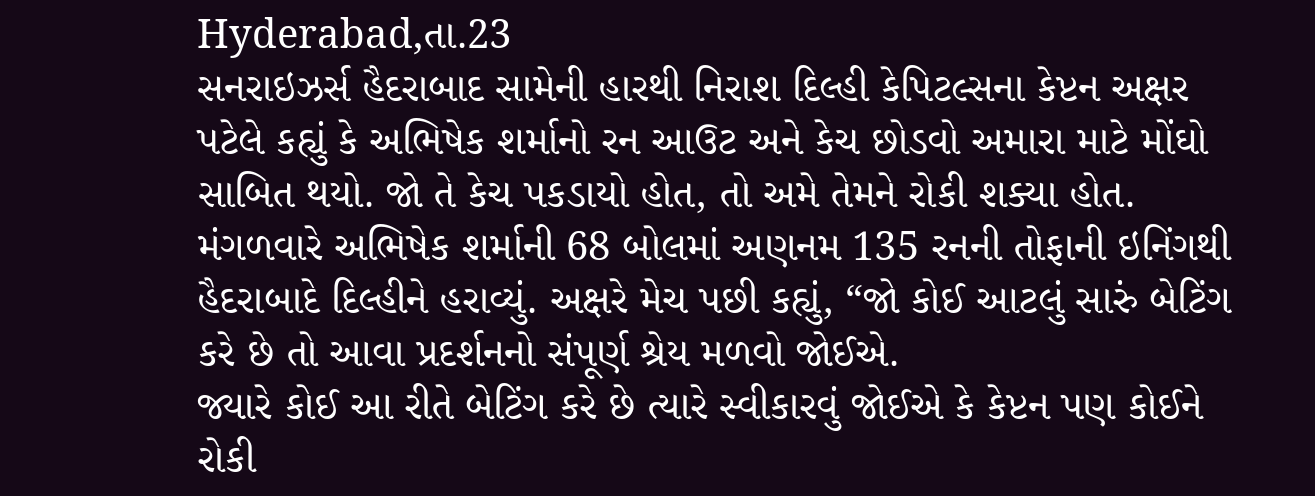Hyderabad,તા.23
સનરાઇઝર્સ હૈદરાબાદ સામેની હારથી નિરાશ દિલ્હી કેપિટલ્સના કેપ્ટન અક્ષર પટેલે કહ્યું કે અભિષેક શર્માનો રન આઉટ અને કેચ છોડવો અમારા માટે મોંઘો સાબિત થયો. જો તે કેચ પકડાયો હોત, તો અમે તેમને રોકી શક્યા હોત.
મંગળવારે અભિષેક શર્માની 68 બોલમાં અણનમ 135 રનની તોફાની ઇનિંગથી હૈદરાબાદે દિલ્હીને હરાવ્યું. અક્ષરે મેચ પછી કહ્યું, “જો કોઈ આટલું સારું બેટિંગ કરે છે તો આવા પ્રદર્શનનો સંપૂર્ણ શ્રેય મળવો જોઈએ.
જ્યારે કોઈ આ રીતે બેટિંગ કરે છે ત્યારે સ્વીકારવું જોઈએ કે કેપ્ટન પણ કોઈને રોકી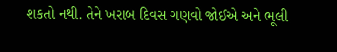શકતો નથી. તેને ખરાબ દિવસ ગણવો જોઈએ અને ભૂલી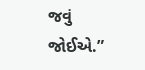જવું જોઈએ.”